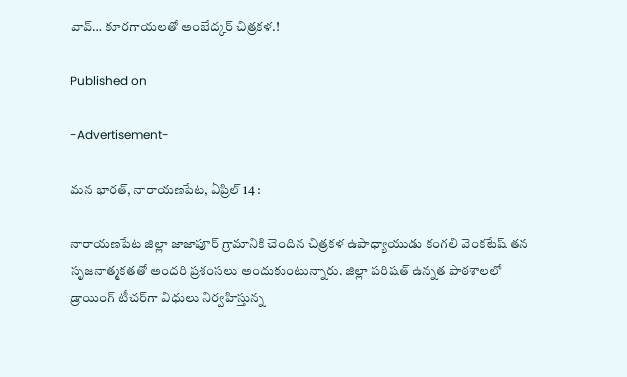వావ్… కూరగాయలతో అంబేద్కర్ చిత్రకళ.!

Published on

-Advertisement-

మన భారత్, నారాయణపేట, ఏప్రిల్ 14 :

నారాయణపేట జిల్లా జాజాపూర్ గ్రామానికి చెందిన చిత్రకళ ఉపాధ్యాయుడు కంగలి వెంకటేష్ తన సృజనాత్మకతతో అందరి ప్రశంసలు అందుకుంటున్నారు. జిల్లా పరిషత్ ఉన్నత పాఠశాలలో డ్రాయింగ్ టీచర్‌గా విధులు నిర్వహిస్తున్న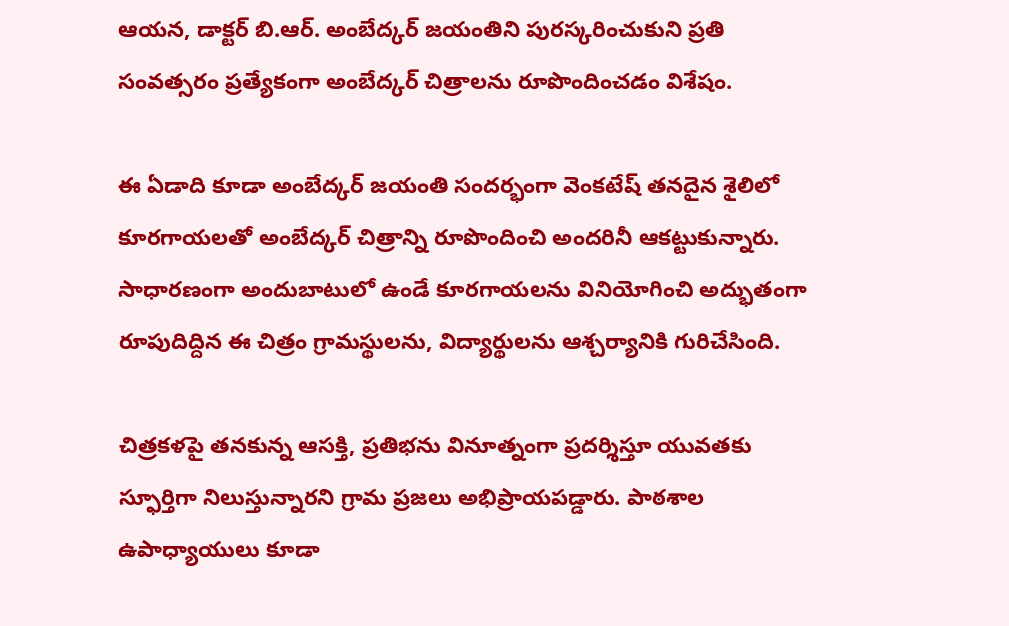ఆయన, డాక్టర్ బి.ఆర్. అంబేద్కర్ జయంతిని పురస్కరించుకుని ప్రతి సంవత్సరం ప్రత్యేకంగా అంబేద్కర్ చిత్రాలను రూపొందించడం విశేషం.

ఈ ఏడాది కూడా అంబేద్కర్ జయంతి సందర్భంగా వెంకటేష్ తనదైన శైలిలో కూరగాయలతో అంబేద్కర్ చిత్రాన్ని రూపొందించి అందరినీ ఆకట్టుకున్నారు. సాధారణంగా అందుబాటులో ఉండే కూరగాయలను వినియోగించి అద్భుతంగా రూపుదిద్దిన ఈ చిత్రం గ్రామస్థులను, విద్యార్థులను ఆశ్చర్యానికి గురిచేసింది.

చిత్రకళపై తనకున్న ఆసక్తి, ప్రతిభను వినూత్నంగా ప్రదర్శిస్తూ యువతకు స్ఫూర్తిగా నిలుస్తున్నారని గ్రామ ప్రజలు అభిప్రాయపడ్డారు. పాఠశాల ఉపాధ్యాయులు కూడా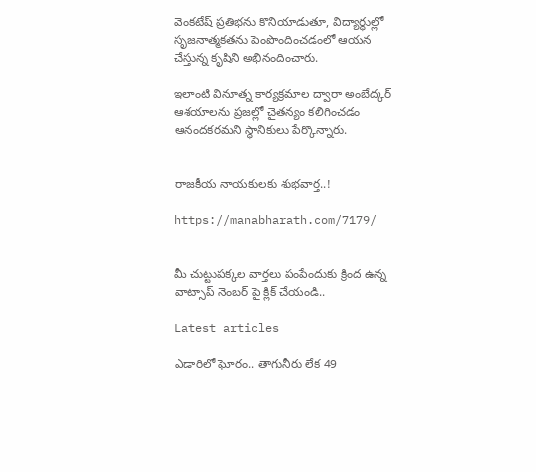వెంకటేష్ ప్రతిభను కొనియాడుతూ, విద్యార్థుల్లో సృజనాత్మకతను పెంపొందించడంలో ఆయన చేస్తున్న కృషిని అభినందించారు.

ఇలాంటి వినూత్న కార్యక్రమాల ద్వారా అంబేద్కర్ ఆశయాలను ప్రజల్లో చైతన్యం కలిగించడం ఆనందకరమని స్థానికులు పేర్కొన్నారు.


రాజకీయ నాయకులకు శుభవార్త..!

https://manabharath.com/7179/


మీ చుట్టుపక్కల వార్తలు పంపేందుకు క్రింద ఉన్న వాట్సాప్ నెంబర్ పై క్లిక్ చేయండి..

Latest articles

ఎడారిలో ఘోరం.. తాగునీరు లేక 49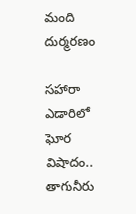మంది దుర్మరణం

సహారా ఎడారిలో ఘోర విషాదం.. తాగునీరు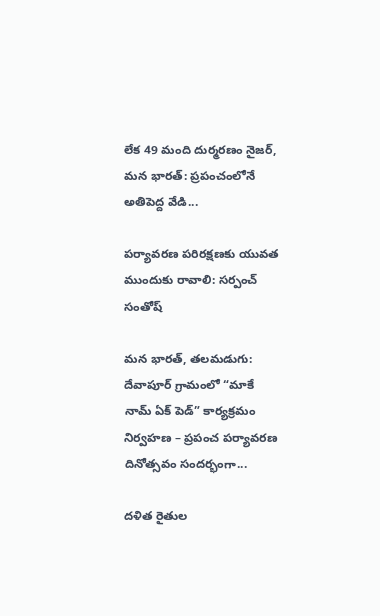లేక 49 మంది దుర్మరణం నైజర్, మన భారత్: ప్రపంచంలోనే అతిపెద్ద వేడి...

పర్యావరణ పరిరక్షణకు యువత ముందుకు రావాలి: సర్పంచ్ సంతోష్

మన భారత్, తలమడుగు: దేవాపూర్ గ్రామంలో “మాకే నామ్ ఏక్ పెడ్” కార్యక్రమం నిర్వహణ – ప్రపంచ పర్యావరణ దినోత్సవం సందర్భంగా...

దళిత రైతుల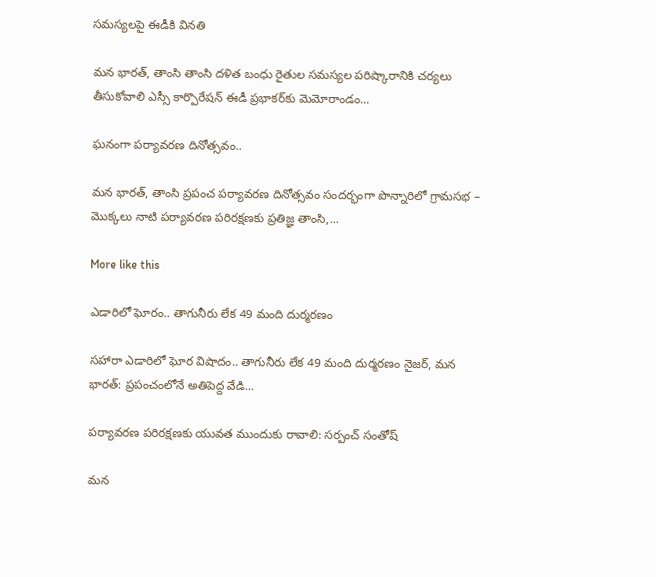సమస్యలపై ఈడీకి వినతి

మన భారత్, తాంసి తాంసి దళిత బంధు రైతుల సమస్యల పరిష్కారానికి చర్యలు తీసుకోవాలి ఎస్సీ కార్పొరేషన్ ఈడీ ప్రభాకర్‌కు మెమోరాండం...

ఘనంగా పర్యావరణ దినోత్సవం..

మన భారత్, తాంసి ప్రపంచ పర్యావరణ దినోత్సవం సందర్భంగా పొన్నారిలో గ్రామసభ – మొక్కలు నాటి పర్యావరణ పరిరక్షణకు ప్రతిజ్ఞ తాంసి,...

More like this

ఎడారిలో ఘోరం.. తాగునీరు లేక 49 మంది దుర్మరణం

సహారా ఎడారిలో ఘోర విషాదం.. తాగునీరు లేక 49 మంది దుర్మరణం నైజర్, మన భారత్: ప్రపంచంలోనే అతిపెద్ద వేడి...

పర్యావరణ పరిరక్షణకు యువత ముందుకు రావాలి: సర్పంచ్ సంతోష్

మన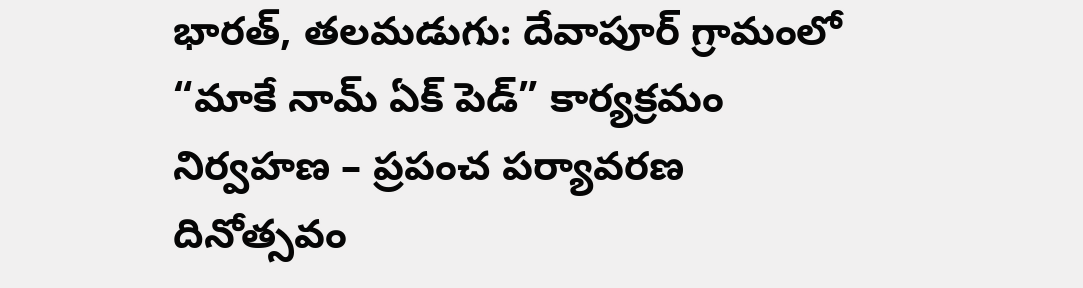భారత్, తలమడుగు: దేవాపూర్ గ్రామంలో “మాకే నామ్ ఏక్ పెడ్” కార్యక్రమం నిర్వహణ – ప్రపంచ పర్యావరణ దినోత్సవం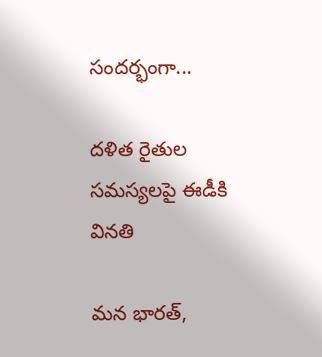సందర్భంగా...

దళిత రైతుల సమస్యలపై ఈడీకి వినతి

మన భారత్,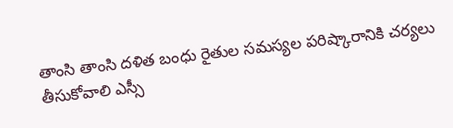తాంసి తాంసి దళిత బంధు రైతుల సమస్యల పరిష్కారానికి చర్యలు తీసుకోవాలి ఎస్సీ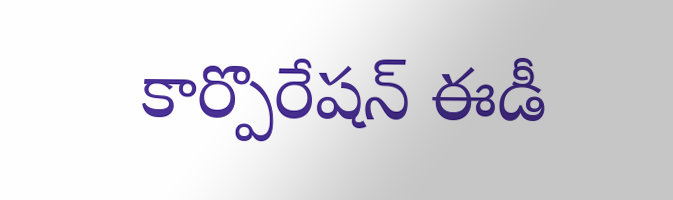కార్పొరేషన్ ఈడీ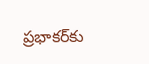ప్రభాకర్‌కు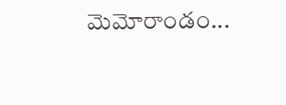మెమోరాండం...